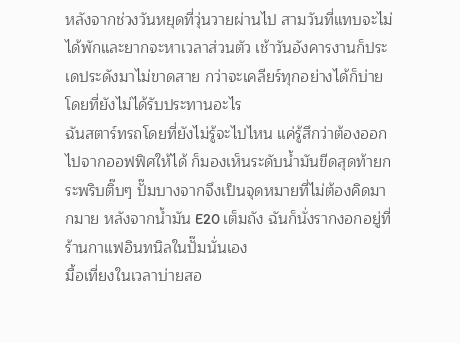หลังจากช่วงวันหยุดที่วุ่นวายผ่านไป สามวันที่แทบจะไม่ได้พักและยากจะหาเวลาส่วนตัว เช้าวันอังคารงานก็ประเดประดังมาไม่ขาดสาย กว่าจะเคลียร์ทุกอย่างได้ก็บ่าย โดยที่ยังไม่ได้รับประทานอะไร
ฉันสตาร์ทรถโดยที่ยังไม่รู้จะไปไหน แค่รู้สึกว่าต้องออกไปจากออฟฟิศให้ได้ ก็มองเห็นระดับน้ำมันขีดสุดท้ายกระพริบติ๊บๆ ปั๊มบางจากจึงเป็นจุดหมายที่ไม่ต้องคิดมากมาย หลังจากน้ำมัน E20 เต็มถัง ฉันก็นั่งรากงอกอยู่ที่ร้านกาแฟอินทนิลในปั๊มนั่นเอง
มื้อเที่ยงในเวลาบ่ายสอ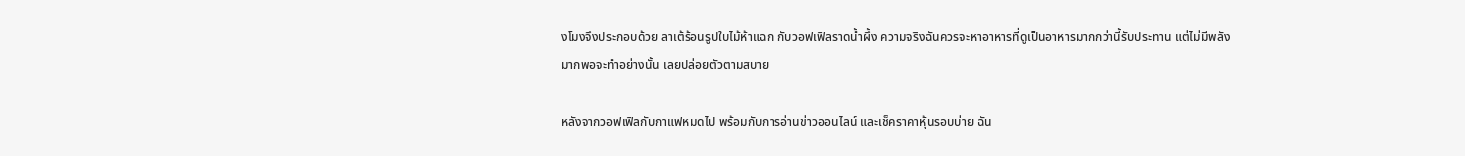งโมงจึงประกอบด้วย ลาเต้ร้อนรูปใบไม้ห้าแฉก กับวอฟเฟิลราดน้ำผึ้ง ความจริงฉันควรจะหาอาหารที่ดูเป็นอาหารมากกว่านี้รับประทาน แต่ไม่มีพลังมากพอจะทำอย่างนั้น เลยปล่อยตัวตามสบาย

หลังจากวอฟเฟิลกับกาแฟหมดไป พร้อมกับการอ่านข่าวออนไลน์ และเช็คราคาหุ้นรอบบ่าย ฉัน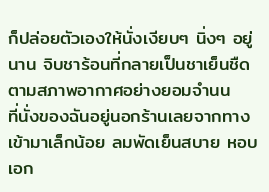ก็ปล่อยตัวเองให้นั่งเงียบๆ นิ่งๆ อยู่นาน จิบชาร้อนที่กลายเป็นชาเย็นชืดตามสภาพอากาศอย่างยอมจำนน
ที่นั่งของฉันอยู่นอกร้านเลยจากทางเข้ามาเล็กน้อย ลมพัดเย็นสบาย หอบเอก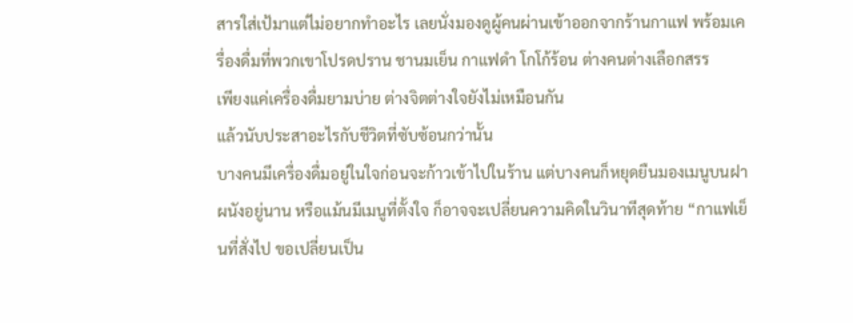สารใส่เป้มาแต่ไม่อยากทำอะไร เลยนั่งมองดูผู้คนผ่านเข้าออกจากร้านกาแฟ พร้อมเครื่องดื่มที่พวกเขาโปรดปราน ชานมเย็น กาแฟดำ โกโก้ร้อน ต่างคนต่างเลือกสรร
เพียงแค่เครื่องดื่มยามบ่าย ต่างจิตต่างใจยังไม่เหมือนกัน
แล้วนับประสาอะไรกับชีวิตที่ซับซ้อนกว่านั้น
บางคนมีเครื่องดื่มอยู่ในใจก่อนจะก้าวเข้าไปในร้าน แต่บางคนก็หยุดยืนมองเมนูบนฝาผนังอยู่นาน หรือแม้นมีเมนูที่ตั้งใจ ก็อาจจะเปลี่ยนความคิดในวินาทีสุดท้าย “กาแฟเย็นที่สั่งไป ขอเปลี่ยนเป็น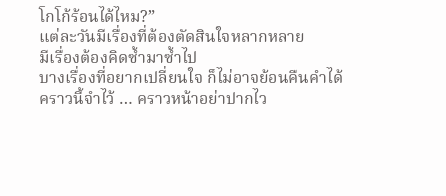โกโก้ร้อนได้ไหม?”
แต่ละวันมีเรื่องที่ต้องตัดสินใจหลากหลาย
มีเรื่องต้องคิดซ้ำมาซ้ำไป
บางเรื่องที่อยากเปลี่ยนใจ ก็ไม่อาจย้อนคืนคำได้
คราวนี้จำไว้ … คราวหน้าอย่าปากไว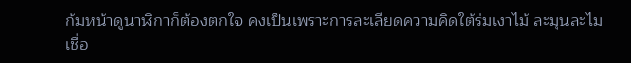ก้มหน้าดูนาฬิกาก็ต้องตกใจ คงเป็นเพราะการละเลียดความคิดใต้ร่มเงาไม้ ละมุนละไมเชื่อ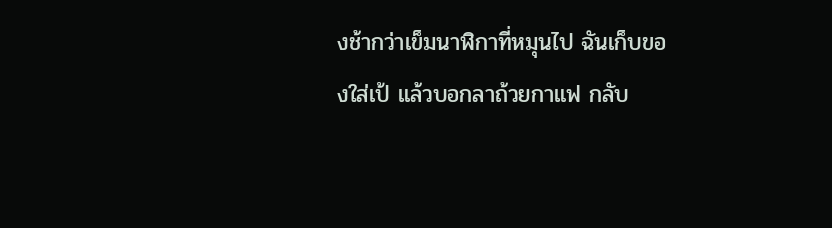งช้ากว่าเข็มนาฬิกาที่หมุนไป ฉันเก็บของใส่เป้ แล้วบอกลาถ้วยกาแฟ กลับ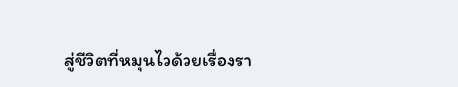สู่ชีวิตที่หมุนไวด้วยเรื่องรา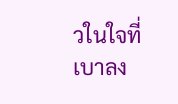วในใจที่เบาลง